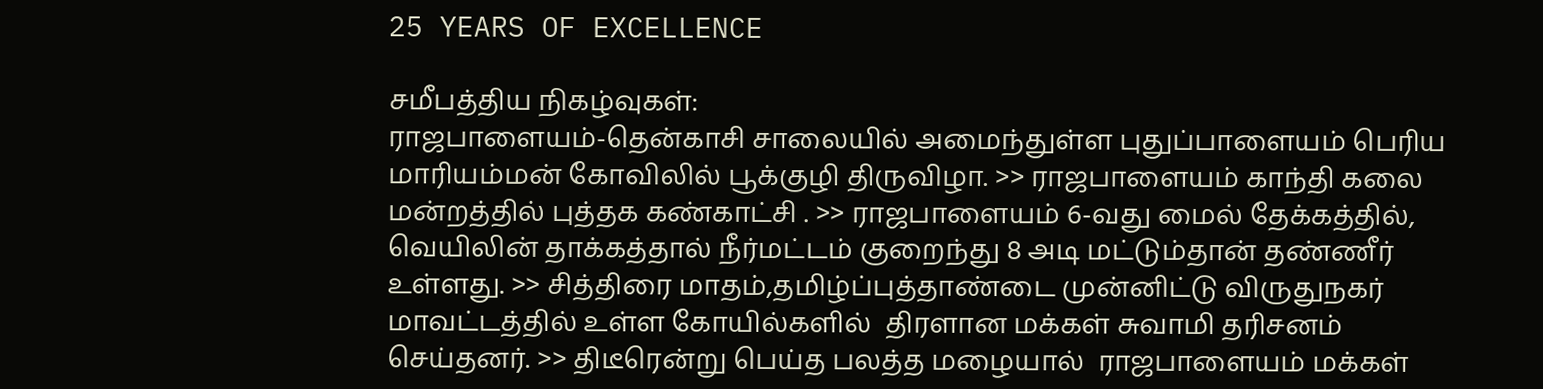25 YEARS OF EXCELLENCE

சமீபத்திய நிகழ்வுகள்:
ராஜபாளையம்-தென்காசி சாலையில் அமைந்துள்ள புதுப்பாளையம் பெரிய மாரியம்மன் கோவிலில் பூக்குழி திருவிழா. >> ராஜபாளையம் காந்தி கலை மன்றத்தில் புத்தக கண்காட்சி . >> ராஜபாளையம் 6-வது மைல் தேக்கத்தில், வெயிலின் தாக்கத்தால் நீர்மட்டம் குறைந்து 8 அடி மட்டும்தான் தண்ணீர் உள்ளது. >> சித்திரை மாதம்,தமிழ்ப்புத்தாண்டை முன்னிட்டு விருதுநகர் மாவட்டத்தில் உள்ள கோயில்களில்  திரளான மக்கள் சுவாமி தரிசனம் செய்தனர். >> திடீரென்று பெய்த பலத்த மழையால்  ராஜபாளையம் மக்கள்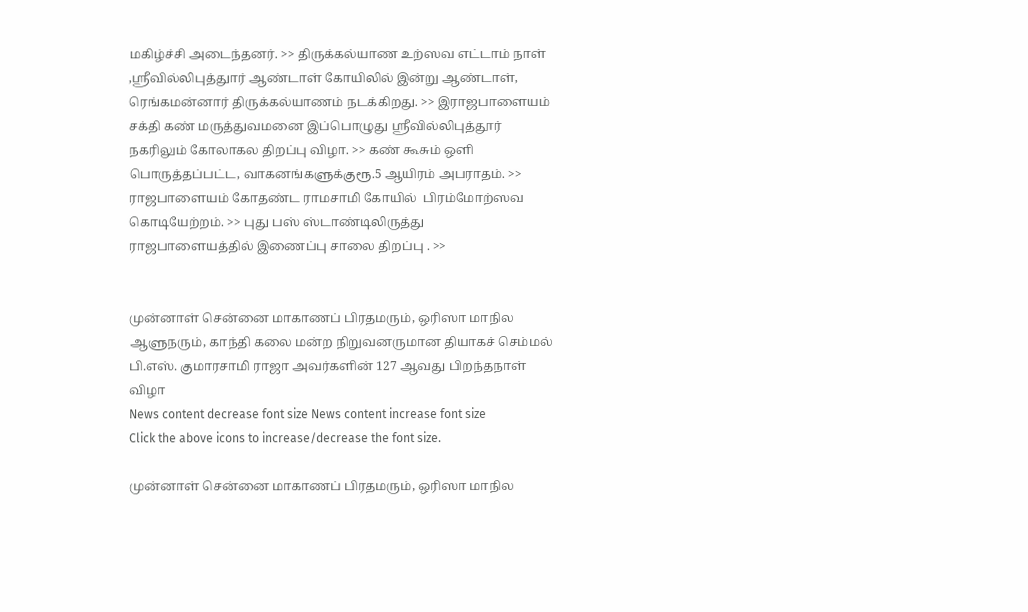மகிழ்ச்சி அடைந்தனர். >> திருக்கல்யாண உற்ஸவ எட்டாம் நாள் ,ஸ்ரீவில்லிபுத்துார் ஆண்டாள் கோயிலில் இன்று ஆண்டாள், ரெங்கமன்னார் திருக்கல்யாணம் நடக்கிறது. >> இராஜபாளையம் சக்தி கண் மருத்துவமனை இப்பொழுது ஸ்ரீவில்லிபுத்தூர் நகரிலும் கோலாகல திறப்பு விழா. >> கண் கூசும் ஒளி பொருத்தப்பட்ட, வாகனங்களுக்குரூ.5 ஆயிரம் அபராதம். >> ராஜபாளையம் கோதண்ட ராமசாமி கோயில்  பிரம்மோற்ஸவ கொடியேற்றம். >> புது பஸ் ஸ்டாண்டிலிருத்து  ராஜபாளையத்தில் இணைப்பு சாலை திறப்பு . >>


முன்னாள் சென்னை மாகாணப் பிரதமரும், ஒரிஸா மாநில ஆளுநரும், காந்தி கலை மன்ற நிறுவனருமான தியாகச் செம்மல்  பி.எஸ். குமாரசாமி ராஜா அவர்களின் 127 ஆவது பிறந்தநாள் விழா
News content decrease font size News content increase font size
Click the above icons to increase/decrease the font size.

முன்னாள் சென்னை மாகாணப் பிரதமரும், ஒரிஸா மாநில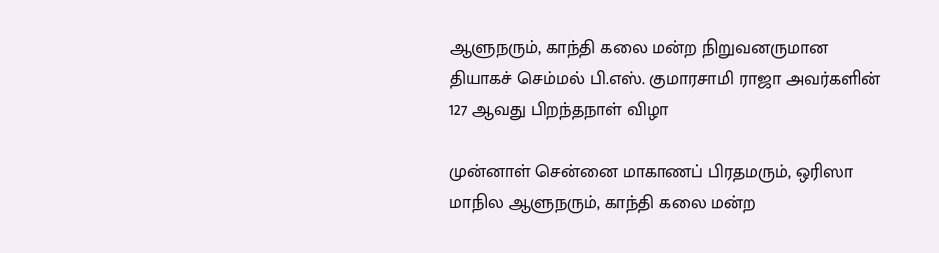ஆளுநரும், காந்தி கலை மன்ற நிறுவனருமான தியாகச் செம்மல் பி.எஸ். குமாரசாமி ராஜா அவர்களின் 127 ஆவது பிறந்தநாள் விழா

முன்னாள் சென்னை மாகாணப் பிரதமரும், ஒரிஸா மாநில ஆளுநரும், காந்தி கலை மன்ற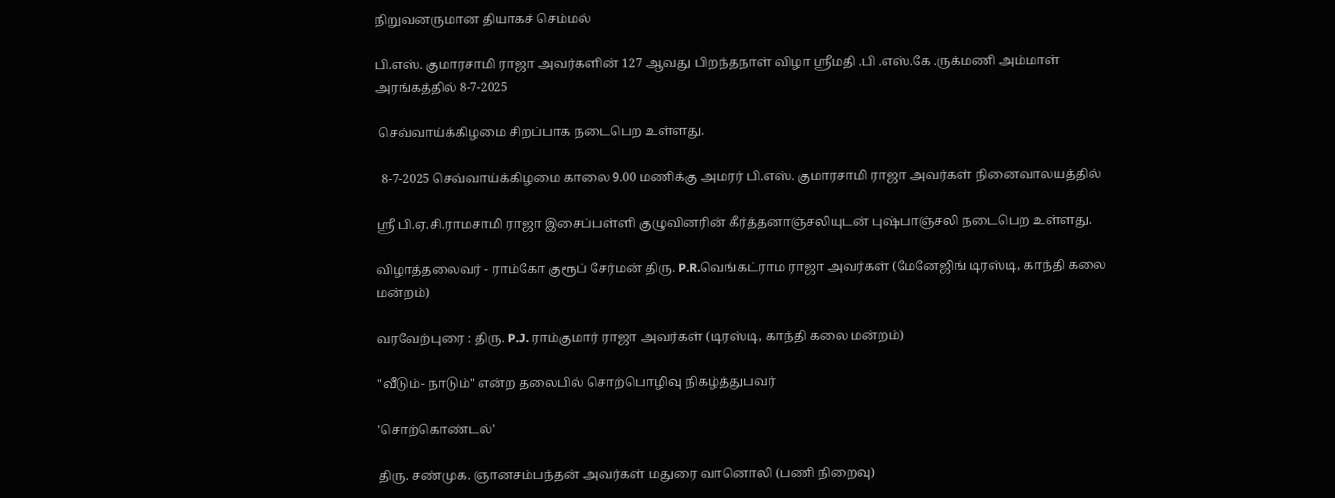நிறுவனருமான தியாகச் செம்மல்

பி.எஸ். குமாரசாமி ராஜா அவர்களின் 127 ஆவது பிறந்தநாள் விழா ஸ்ரீமதி .பி .எஸ்.கே .ருக்மணி அம்மாள் அரங்கத்தில் 8-7-2025

 செவ்வாய்க்கிழமை சிறப்பாக நடைபெற உள்ளது.

  8-7-2025 செவ்வாய்க்கிழமை காலை 9.00 மணிக்கு அமரர் பி.எஸ். குமாரசாமி ராஜா அவர்கள் நினைவாலயத்தில்

ஸ்ரீ பி.ஏ.சி.ராமசாமி ராஜா இசைப்பள்ளி குழுவினரின் கீர்த்தனாஞ்சலியுடன் புஷ்பாஞ்சலி நடைபெற உள்ளது.

விழாத்தலைவர் - ராம்கோ குரூப் சேர்மன் திரு. P.R.வெங்கட்ராம ராஜா அவர்கள் (மேனேஜிங் டிரஸ்டி, காந்தி கலை மன்றம்)

வரவேற்புரை : திரு. P.J. ராம்குமார் ராஜா அவர்கள் (டிரஸ்டி, காந்தி கலை மன்றம்)

"வீடும்- நாடும்" என்ற தலைபில் சொற்பொழிவு நிகழ்த்துபவர்

'சொற்கொண்டல்'

திரு. சண்முக. ஞானசம்பந்தன் அவர்கள் மதுரை வானொலி (பணி நிறைவு)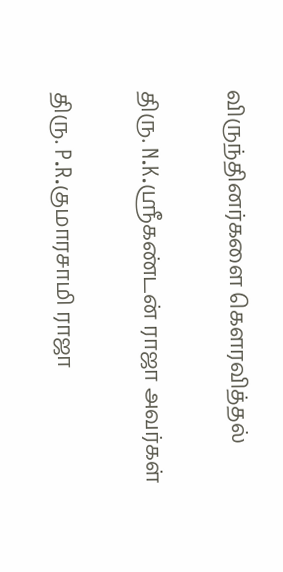விருந்தினர்களை கௌரவித்தல்

திரு. N.K.ஸ்ரீகண்டன் ராஜா அவர்கள்

திரு. P.R.குமாரசாமி ராஜா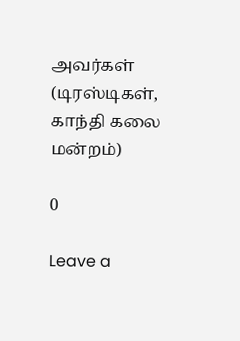அவர்கள் (டிரஸ்டிகள், காந்தி கலை மன்றம்)

0

Leave a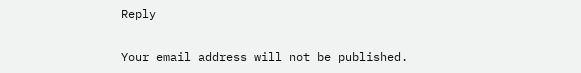Reply

Your email address will not be published.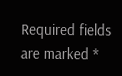Required fields are marked *